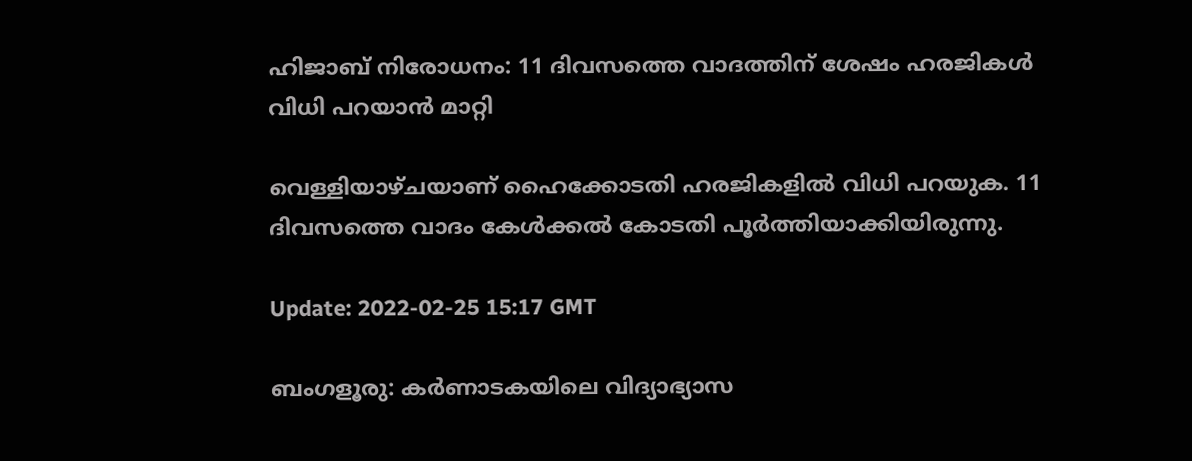ഹിജാബ് നിരോധനം: 11 ദിവസത്തെ വാദത്തിന് ശേഷം ഹരജികൾ വിധി പറയാൻ മാറ്റി

വെള്ളിയാഴ്ചയാണ് ഹൈക്കോടതി ഹരജികളിൽ വിധി പറയുക. 11 ദിവസത്തെ വാദം കേൾക്കൽ കോടതി പൂർത്തിയാക്കിയിരുന്നു.

Update: 2022-02-25 15:17 GMT

ബംഗളൂരു: കർണാടകയിലെ വിദ്യാഭ്യാസ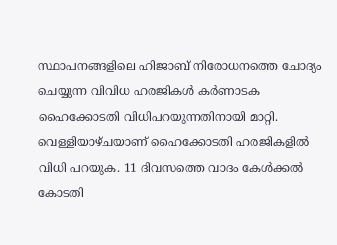സ്ഥാപനങ്ങളിലെ ഹിജാബ് നിരോധനത്തെ ചോദ്യം ചെയ്യുന്ന വിവിധ ഹരജികൾ കർണാടക ഹൈക്കോടതി വിധിപറയുന്നതിനായി മാറ്റി. വെള്ളിയാഴ്ചയാണ് ഹൈക്കോടതി ഹരജികളിൽ വിധി പറയുക. 11 ദിവസത്തെ വാദം കേൾക്കൽ കോടതി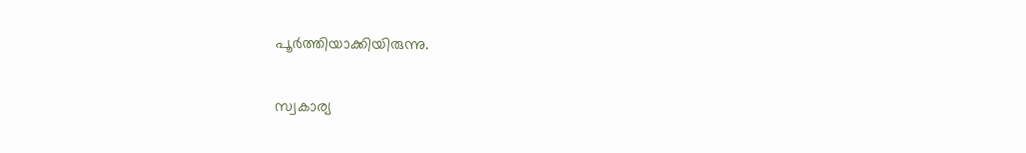പൂർത്തിയാക്കിയിരുന്നു.

സ്വകാര്യ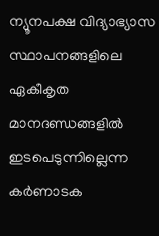ന്യൂനപക്ഷ വിദ്യാഭ്യാസ സ്ഥാപനങ്ങളിലെ ഏകീകൃത മാനദണ്ഡങ്ങളിൽ ഇടപെടുന്നില്ലെന്ന കർണാടക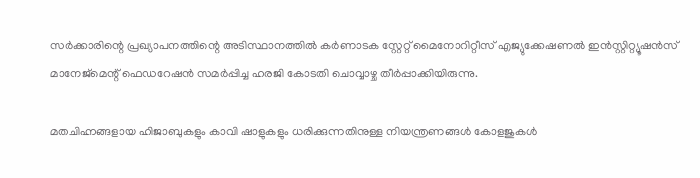സർക്കാരിന്റെ പ്രഖ്യാപനത്തിന്റെ അടിസ്ഥാനത്തിൽ കർണാടക സ്റ്റേറ്റ് മൈനോറിറ്റീസ് എജ്യുക്കേഷണൽ ഇൻസ്റ്റിറ്റ്യൂഷൻസ് മാനേജ്‌മെന്റ് ഫെഡറേഷൻ സമർപ്പിച്ച ഹരജി കോടതി ചൊവ്വാഴ്ച തീർപ്പാക്കിയിരുന്നു.

മതചിഹ്നങ്ങളായ ഹിജാബുകളും കാവി ഷാളുകളും ധരിക്കുന്നതിനുള്ള നിയന്ത്രണങ്ങൾ കോളജുകൾ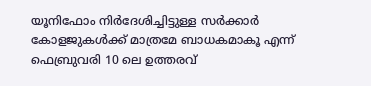യൂനിഫോം നിർദേശിച്ചിട്ടുള്ള സർക്കാർ കോളജുകൾക്ക് മാത്രമേ ബാധകമാകൂ എന്ന് ഫെബ്രുവരി 10 ലെ ഉത്തരവ്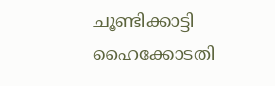ചൂണ്ടിക്കാട്ടി ഹൈക്കോടതി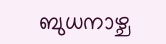ബുധനാഴ്ച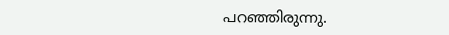പറഞ്ഞിരുന്നു.